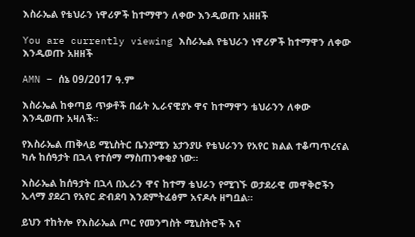እስራኤል የቴህራን ነዋሪዎች ከተማዋን ለቀው እንዲወጡ አዘዘች

You are currently viewing እስራኤል የቴህራን ነዋሪዎች ከተማዋን ለቀው እንዲወጡ አዘዘች

AMN – ሰኔ 09/2017 ዓ.ም

እስራኤል ከቀጣይ ጥቃቶች በፊት ኢራናዊያኑ ዋና ከተማዋን ቴህራንን ለቀው እንዲወጡ አዛለች።

የእስራኤል ጠቅላይ ሚኒስትር ቤንያሚን ኔታንያሁ የቴህራንን የአየር ክልል ተቆጣጥረናል ካሉ ከሰዓታት በኋላ የተሰማ ማስጠንቀቂያ ነው።

እስራኤል ከሰዓታት በኋላ በኢራን ዋና ከተማ ቴህራን የሚገኙ ወታደራዊ መዋቅሮችን ኢላማ ያደረገ የአየር ድብደባ እንደምትፈፅም አናዶሉ ዘግቧል።

ይህን ተከትሎ የእስራኤል ጦር የመንግስት ሚኒስትሮች እና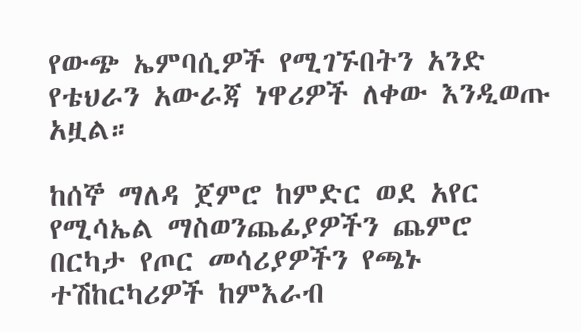የውጭ ኤምባሲዎች የሚገኙበትን አንድ የቴህራን አውራጃ ነዋሪዎች ለቀው እንዲወጡ አዟል።

ከሰኞ ማለዳ ጀምሮ ከምድር ወደ አየር የሚሳኤል ማስወንጨፊያዎችን ጨምሮ በርካታ የጦር መሳሪያዎችን የጫኑ ተሽከርካሪዎች ከምእራብ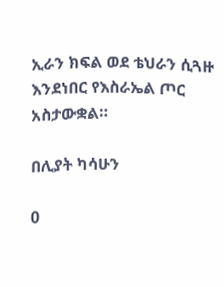ኢራን ክፍል ወደ ቴህራን ሲጓዙ እንደነበር የእስራኤል ጦር አስታውቋል።

በሊያት ካሳሁን

0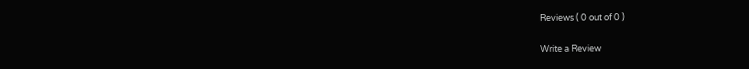Reviews ( 0 out of 0 )

Write a Review